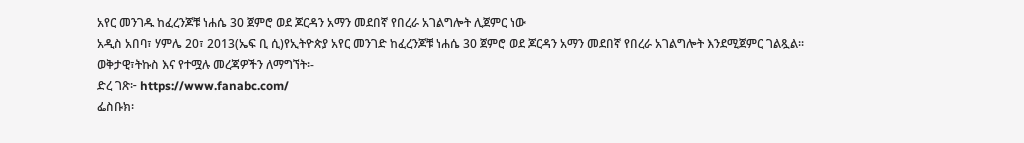አየር መንገዱ ከፈረንጆቹ ነሐሴ 30 ጀምሮ ወደ ጆርዳን አማን መደበኛ የበረራ አገልግሎት ሊጀምር ነው
አዲስ አበባ፣ ሃምሌ 20፣ 2013(ኤፍ ቢ ሲ)የኢትዮጵያ አየር መንገድ ከፈረንጆቹ ነሐሴ 30 ጀምሮ ወደ ጆርዳን አማን መደበኛ የበረራ አገልግሎት እንደሚጀምር ገልጿል፡፡
ወቅታዊ፣ትኩስ እና የተሟሉ መረጃዎችን ለማግኘት፡-
ድረ ገጽ፦ https://www.fanabc.com/
ፌስቡክ፡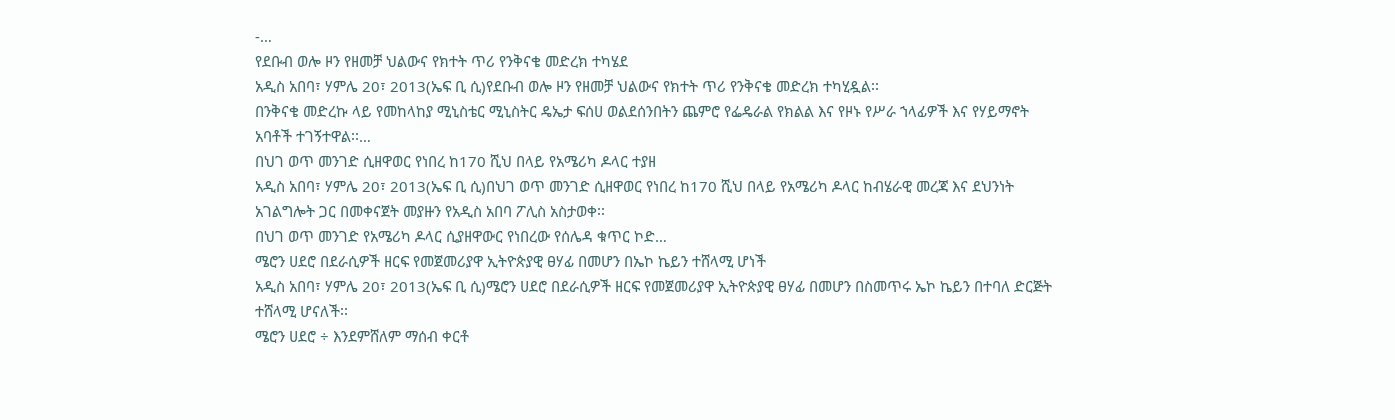-…
የደቡብ ወሎ ዞን የዘመቻ ህልውና የክተት ጥሪ የንቅናቄ መድረክ ተካሄደ
አዲስ አበባ፣ ሃምሌ 20፣ 2013(ኤፍ ቢ ሲ)የደቡብ ወሎ ዞን የዘመቻ ህልውና የክተት ጥሪ የንቅናቄ መድረክ ተካሂዷል፡፡
በንቅናቄ መድረኩ ላይ የመከላከያ ሚኒስቴር ሚኒስትር ዴኤታ ፍሰሀ ወልደሰንበትን ጨምሮ የፌዴራል የክልል እና የዞኑ የሥራ ኀላፊዎች እና የሃይማኖት አባቶች ተገኝተዋል፡፡…
በህገ ወጥ መንገድ ሲዘዋወር የነበረ ከ170 ሺህ በላይ የአሜሪካ ዶላር ተያዘ
አዲስ አበባ፣ ሃምሌ 20፣ 2013(ኤፍ ቢ ሲ)በህገ ወጥ መንገድ ሲዘዋወር የነበረ ከ170 ሺህ በላይ የአሜሪካ ዶላር ከብሄራዊ መረጃ እና ደህንነት አገልግሎት ጋር በመቀናጀት መያዙን የአዲስ አበባ ፖሊስ አስታወቀ፡፡
በህገ ወጥ መንገድ የአሜሪካ ዶላር ሲያዘዋውር የነበረው የሰሌዳ ቁጥር ኮድ…
ሜሮን ሀደሮ በደራሲዎች ዘርፍ የመጀመሪያዋ ኢትዮጵያዊ ፀሃፊ በመሆን በኤኮ ኬይን ተሸላሚ ሆነች
አዲስ አበባ፣ ሃምሌ 20፣ 2013(ኤፍ ቢ ሲ)ሜሮን ሀደሮ በደራሲዎች ዘርፍ የመጀመሪያዋ ኢትዮጵያዊ ፀሃፊ በመሆን በስመጥሩ ኤኮ ኬይን በተባለ ድርጅት ተሸላሚ ሆናለች፡፡
ሜሮን ሀደሮ ÷ እንደምሸለም ማሰብ ቀርቶ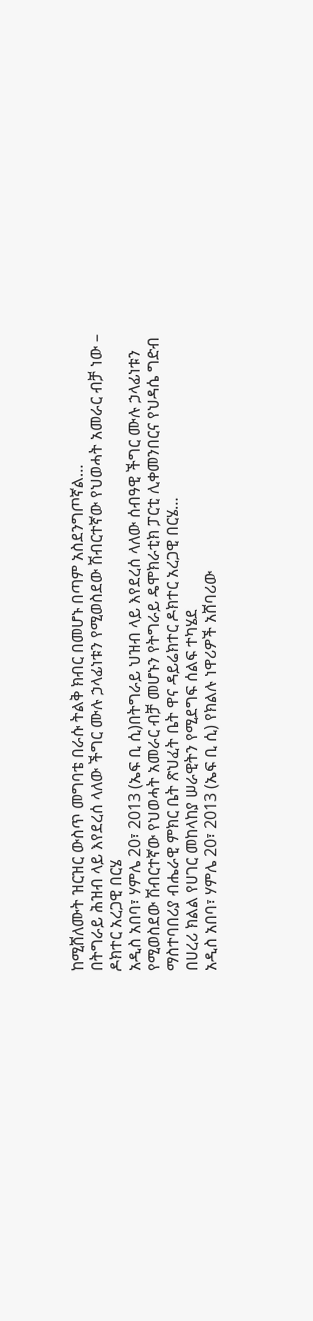ከሚሸለሙት ዝርዝር ውስጥ መግባቴ በራሱ ትልቅ ክብር በመሆኑ በጣም አስደንግጦኛል…
በትግራይ ሕዝብ ላይ እየደረሰ ላለው ችግር ሙሉ ኃላፊነቱን የሚወስደው ሽብርተኛው የህወሓት አመራር ብቻ ነው – ዶክተር አረጋዊ በርሄ
አዲስ አበባ፣ ሃምሌ 20፣ 2013 (ኤፍ ቢ ሲ)በትግራይ ህዝብ ላይ እየደረሰ ላለው ሰብዓዊ ችግር ሙሉ ኃላፊነቱን የሚወስደው ሽብርተኛው የህወሓት አመራር ብቻ መሆኑን የትግራይ ዴሞክራቲክ ፓርቲ ሊቀመንበርና የህዳሴ ግድብ ማስተባበሪያ ብሔራዊ ምክር ቤት ጽህፈት ቤት ዋና ዳይሬክተር ዶክተር አረጋዊ በርሄ…
በሀረሪ ክልል የሀገር መከላከያ ሠራዊትን የሚደግፍ ሰልፍ ተካሄደ
አዲስ አበባ፣ ሃምሌ 20፣ 2013 (ኤፍ ቢ ሲ) የክልሉ ነዋሪዎች አሸባሪው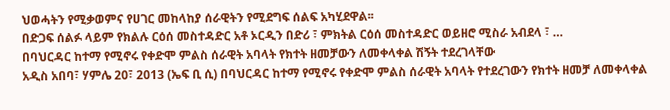ህወሓትን የሚቃወምና የሀገር መከላከያ ሰራዊትን የሚደግፍ ሰልፍ አካሂደዋል፡፡
በድጋፍ ሰልፉ ላይም የክልሉ ርዕሰ መስተዳድር አቶ ኦርዲን በድሪ ፣ ምክትል ርዕሰ መስተዳድር ወይዘሮ ሚስራ አብደላ ፣ …
በባህርዳር ከተማ የሚኖሩ የቀድሞ ምልስ ሰራዊት አባላት የክተት ዘመቻውን ለመቀላቀል ሽኝት ተደረገላቸው
አዲስ አበባ፣ ሃምሌ 20፣ 2013 (ኤፍ ቢ ሲ) በባህርዳር ከተማ የሚኖሩ የቀድሞ ምልስ ሰራዊት አባላት የተደረገውን የክተት ዘመቻ ለመቀላቀል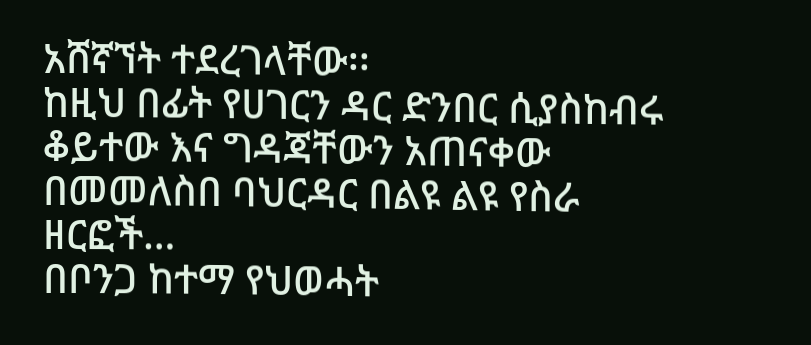አሸኛኘት ተደረገላቸው፡፡
ከዚህ በፊት የሀገርን ዳር ድንበር ሲያስከብሩ ቆይተው እና ግዳጃቸውን አጠናቀው በመመለስበ ባህርዳር በልዩ ልዩ የስራ ዘርፎች…
በቦንጋ ከተማ የህወሓት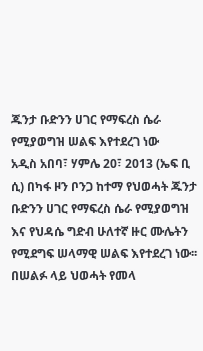ጁንታ ቡድንን ሀገር የማፍረስ ሴራ የሚያወግዝ ሠልፍ እየተደረገ ነው
አዲስ አበባ፣ ሃምሌ 20፣ 2013 (ኤፍ ቢ ሲ) በካፋ ዞን ቦንጋ ከተማ የህወሓት ጁንታ ቡድንን ሀገር የማፍረስ ሴራ የሚያወግዝ እና የህዳሴ ግድብ ሁለተኛ ዙር ሙሌትን የሚደግፍ ሠላማዊ ሠልፍ እየተደረገ ነው፡፡
በሠልፉ ላይ ህወሓት የመላ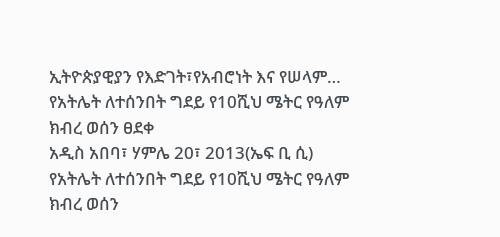ኢትዮጵያዊያን የእድገት፣የአብሮነት እና የሠላም…
የአትሌት ለተሰንበት ግደይ የ10ሺህ ሜትር የዓለም ክብረ ወሰን ፀደቀ
አዲስ አበባ፣ ሃምሌ 20፣ 2013(ኤፍ ቢ ሲ) የአትሌት ለተሰንበት ግደይ የ10ሺህ ሜትር የዓለም ክብረ ወሰን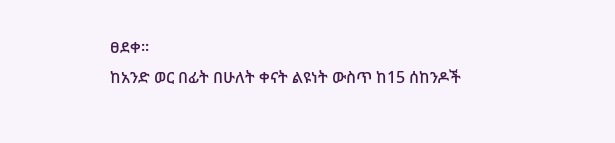ፀደቀ፡፡
ከአንድ ወር በፊት በሁለት ቀናት ልዩነት ውስጥ ከ15 ሰከንዶች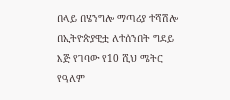በላይ በሄንግሎ ማጣሪያ ተሻሽሎ በኢትዮጵያዊቷ ለተሰንበት ግደይ እጅ የገባው የ10 ሺህ ሜትር የዓለም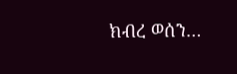ክብረ ወሰን…